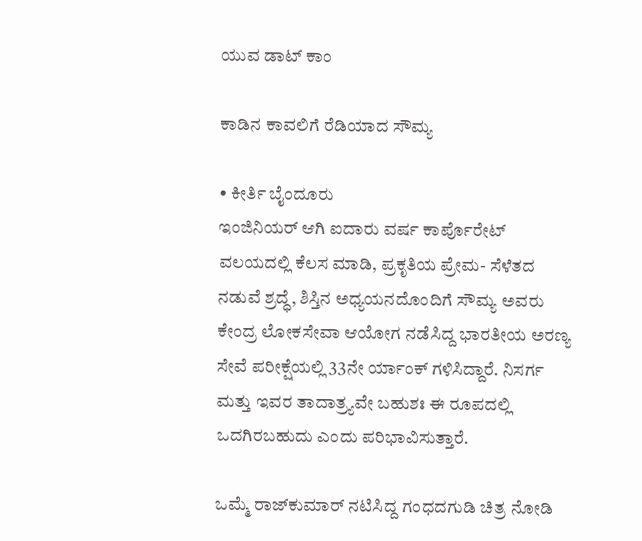ಯುವ ಡಾಟ್ ಕಾಂ

ಕಾಡಿನ ಕಾವಲಿಗೆ ರೆಡಿಯಾದ ಸೌಮ್ಯ

• ಕೀರ್ತಿ ಬೈಂದೂರು
ಇಂಜಿನಿಯರ್ ಆಗಿ ಐದಾರು ವರ್ಷ ಕಾರ್ಪೊರೇಟ್ ವಲಯದಲ್ಲಿ ಕೆಲಸ ಮಾಡಿ, ಪ್ರಕೃತಿಯ ಪ್ರೇಮ- ಸೆಳೆತದ ನಡುವೆ ಶ್ರದ್ಧೆ, ಶಿಸ್ತಿನ ಅಧ್ಯಯನದೊಂದಿಗೆ ಸೌಮ್ಯ ಅವರು ಕೇಂದ್ರ ಲೋಕಸೇವಾ ಆಯೋಗ ನಡೆಸಿದ್ದ ಭಾರತೀಯ ಅರಣ್ಯ ಸೇವೆ ಪರೀಕ್ಷೆಯಲ್ಲಿ 33ನೇ ರ್ಯಾಂಕ್ ಗಳಿಸಿದ್ದಾರೆ. ನಿಸರ್ಗ ಮತ್ತು ಇವರ ತಾದಾತ್ರ್ಯವೇ ಬಹುಶಃ ಈ ರೂಪದಲ್ಲಿ ಒದಗಿರಬಹುದು ಎಂದು ಪರಿಭಾವಿಸುತ್ತಾರೆ.

ಒಮ್ಮೆ ರಾಜ್‌ಕುಮಾರ್ ನಟಿಸಿದ್ದ ಗಂಧದಗುಡಿ ಚಿತ್ರ ನೋಡಿ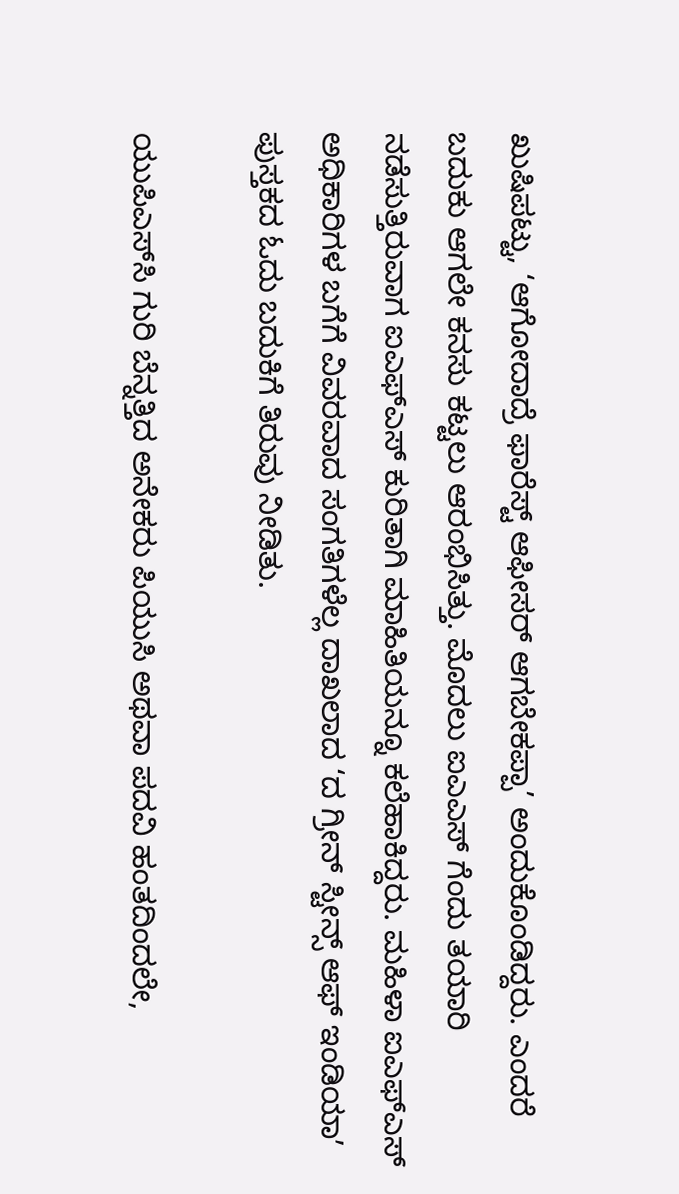ಖುಷಿಪಟ್ಟು, ‘ಆಗೋದಾದ್ರೆ ಫಾರೆಸ್ಟ್ ಆಫೀಸರ್‌ ಆಗಬೇಕಪ್ಪಾ’ ಅಂದುಕೊಂಡಿದ್ದರು. ಎಂದರೆ ಬದುಕು ಆಗಲೇ ಕನಸು ಕಟ್ಟಲು ಆರಂಭಿಸಿತ್ತು. ಮೊದಲು ಐಎಎಸ್‌ ಗೆಂದು ತಯಾರಿ ನಡೆಸುತ್ತಿರುವಾಗ ಐಎಫ್‌ಎಸ್‌ ಕುರಿತಾಗಿ ಮಾಹಿತಿಯನ್ನೂ ಕಲೆಹಾಕಿದ್ದರು. ಮಹಿಳಾ ಐಎಫ್‌ಎಸ್ ಅಧಿಕಾರಿಗಳ ಬಗೆಗೆ ವಿವರವಾದ ಸಂಗತಿಗಳೆಲ್ಲ ದಾಖಲಾದ ‘ದ ಗ್ರೀನ್ ಸ್ಟೀನ್ಸ್ ಆಫ್ ಇಂಡಿಯಾ‌ʼ ಪುಸ್ತಕದ ಓದು ಬದುಕಿಗೆ ತಿರುವು ನೀಡಿತು.

ಯುಪಿಎಸ್‌ಸಿ ಗುರಿ ಬೆನ್ನತ್ತಿದ ಅನೇಕರು ಪಿಯುಸಿ ಅಥವಾ ಪದವಿ ಹಂತದಿಂದಲೇ,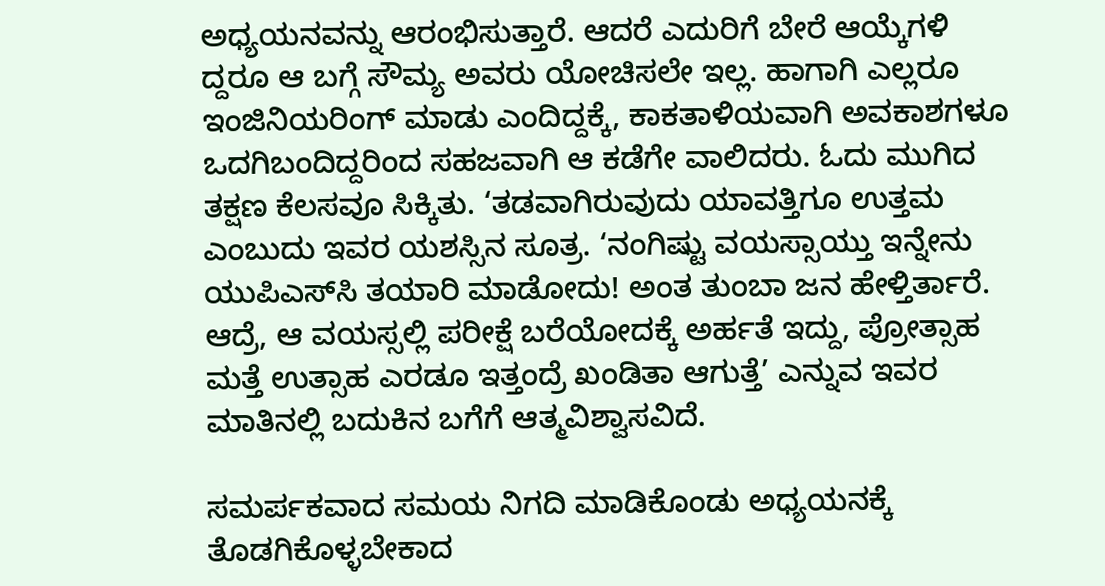ಅಧ್ಯಯನವನ್ನು ಆರಂಭಿಸುತ್ತಾರೆ. ಆದರೆ ಎದುರಿಗೆ ಬೇರೆ ಆಯ್ಕೆಗಳಿ ದ್ದರೂ ಆ ಬಗ್ಗೆ ಸೌಮ್ಯ ಅವರು ಯೋಚಿಸಲೇ ಇಲ್ಲ. ಹಾಗಾಗಿ ಎಲ್ಲರೂ ಇಂಜಿನಿಯರಿಂಗ್ ಮಾಡು ಎಂದಿದ್ದಕ್ಕೆ, ಕಾಕತಾಳಿಯವಾಗಿ ಅವಕಾಶಗಳೂ ಒದಗಿಬಂದಿದ್ದರಿಂದ ಸಹಜವಾಗಿ ಆ ಕಡೆಗೇ ವಾಲಿದರು. ಓದು ಮುಗಿದ ತಕ್ಷಣ ಕೆಲಸವೂ ಸಿಕ್ಕಿತು. ‘ತಡವಾಗಿರುವುದು ಯಾವತ್ತಿಗೂ ಉತ್ತಮ ಎಂಬುದು ಇವರ ಯಶಸ್ಸಿನ ಸೂತ್ರ. ‘ನಂಗಿಷ್ಟು ವಯಸ್ಸಾಯ್ತು ಇನ್ನೇನು ಯುಪಿಎಸ್‌ಸಿ ತಯಾರಿ ಮಾಡೋದು! ಅಂತ ತುಂಬಾ ಜನ ಹೇಳ್ತಿರ್ತಾರೆ. ಆದ್ರೆ, ಆ ವಯಸ್ಸಲ್ಲಿ ಪರೀಕ್ಷೆ ಬರೆಯೋದಕ್ಕೆ ಅರ್ಹತೆ ಇದ್ದು, ಪ್ರೋತ್ಸಾಹ ಮತ್ತೆ ಉತ್ಸಾಹ ಎರಡೂ ಇತ್ತಂದ್ರೆ ಖಂಡಿತಾ ಆಗುತ್ತೆ’ ಎನ್ನುವ ಇವರ ಮಾತಿನಲ್ಲಿ ಬದುಕಿನ ಬಗೆಗೆ ಆತ್ಮವಿಶ್ವಾಸವಿದೆ.

ಸಮರ್ಪಕವಾದ ಸಮಯ ನಿಗದಿ ಮಾಡಿಕೊಂಡು ಅಧ್ಯಯನಕ್ಕೆ ತೊಡಗಿಕೊಳ್ಳಬೇಕಾದ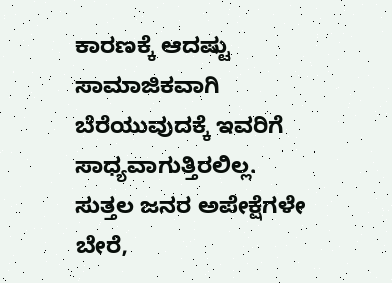ಕಾರಣಕ್ಕೆ ಆದಷ್ಟು ಸಾಮಾಜಿಕವಾಗಿ ಬೆರೆಯುವುದಕ್ಕೆ ಇವರಿಗೆ ಸಾಧ್ಯವಾಗುತ್ತಿರಲಿಲ್ಲ. ಸುತ್ತಲ ಜನರ ಅಪೇಕ್ಷೆಗಳೇ ಬೇರೆ,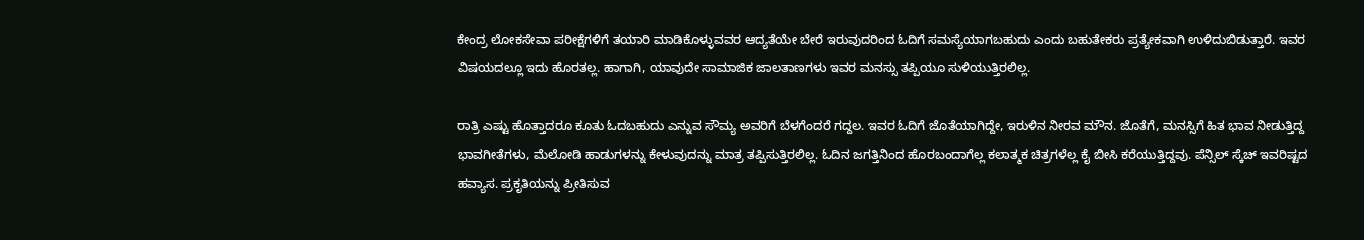ಕೇಂದ್ರ ಲೋಕಸೇವಾ ಪರೀಕ್ಷೆಗಳಿಗೆ ತಯಾರಿ ಮಾಡಿಕೊಳ್ಳುವವರ ಆದ್ಯತೆಯೇ ಬೇರೆ ಇರುವುದರಿಂದ ಓದಿಗೆ ಸಮಸ್ಯೆಯಾಗಬಹುದು ಎಂದು ಬಹುತೇಕರು ಪ್ರತ್ಯೇಕವಾಗಿ ಉಳಿದುಬಿಡುತ್ತಾರೆ. ಇವರ ವಿಷಯದಲ್ಲೂ ಇದು ಹೊರತಲ್ಲ. ಹಾಗಾಗಿ, ಯಾವುದೇ ಸಾಮಾಜಿಕ ಜಾಲತಾಣಗಳು ಇವರ ಮನಸ್ಸು ತಪ್ಪಿಯೂ ಸುಳಿಯುತ್ತಿರಲಿಲ್ಲ.

ರಾತ್ರಿ ಎಷ್ಟು ಹೊತ್ತಾದರೂ ಕೂತು ಓದಬಹುದು ಎನ್ನುವ ಸೌಮ್ಯ ಅವರಿಗೆ ಬೆಳಗೆಂದರೆ ಗದ್ದಲ. ಇವರ ಓದಿಗೆ ಜೊತೆಯಾಗಿದ್ದೇ, ಇರುಳಿನ ನೀರವ ಮೌನ. ಜೊತೆಗೆ, ಮನಸ್ಸಿಗೆ ಹಿತ ಭಾವ ನೀಡುತ್ತಿದ್ದ ಭಾವಗೀತೆಗಳು, ಮೆಲೋಡಿ ಹಾಡುಗಳನ್ನು ಕೇಳುವುದನ್ನು ಮಾತ್ರ ತಪ್ಪಿಸುತ್ತಿರಲಿಲ್ಲ. ಓದಿನ ಜಗತ್ತಿನಿಂದ ಹೊರಬಂದಾಗೆಲ್ಲ ಕಲಾತ್ಮಕ ಚಿತ್ರಗಳೆಲ್ಲ ಕೈ ಬೀಸಿ ಕರೆಯುತ್ತಿದ್ದವು. ಪೆನ್ಸಿಲ್ ಸ್ಕೆಚ್ ಇವರಿಷ್ಟದ ಹವ್ಯಾಸ. ಪ್ರಕೃತಿಯನ್ನು ಪ್ರೀತಿಸುವ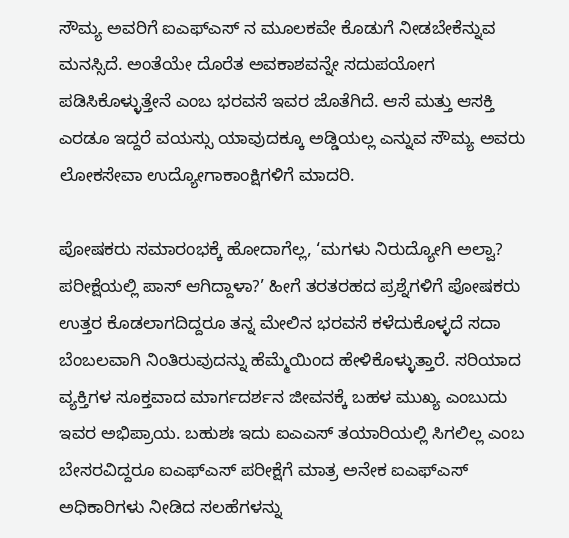ಸೌಮ್ಯ ಅವರಿಗೆ ಐಎಫ್‌ಎಸ್ ನ ಮೂಲಕವೇ ಕೊಡುಗೆ ನೀಡಬೇಕೆನ್ನುವ ಮನಸ್ಸಿದೆ. ಅಂತೆಯೇ ದೊರೆತ ಅವಕಾಶವನ್ನೇ ಸದುಪಯೋಗ ಪಡಿಸಿಕೊಳ್ಳುತ್ತೇನೆ ಎಂಬ ಭರವಸೆ ಇವರ ಜೊತೆಗಿದೆ. ಆಸೆ ಮತ್ತು ಆಸಕ್ತಿ ಎರಡೂ ಇದ್ದರೆ ವಯಸ್ಸು ಯಾವುದಕ್ಕೂ ಅಡ್ಡಿಯಲ್ಲ ಎನ್ನುವ ಸೌಮ್ಯ ಅವರು ಲೋಕಸೇವಾ ಉದ್ಯೋಗಾಕಾಂಕ್ಷಿಗಳಿಗೆ ಮಾದರಿ.

ಪೋಷಕರು ಸಮಾರಂಭಕ್ಕೆ ಹೋದಾಗೆಲ್ಲ, ‘ಮಗಳು ನಿರುದ್ಯೋಗಿ ಅಲ್ವಾ? ಪರೀಕ್ಷೆಯಲ್ಲಿ ಪಾಸ್ ಆಗಿದ್ದಾಳಾ?’ ಹೀಗೆ ತರತರಹದ ಪ್ರಶ್ನೆಗಳಿಗೆ ಪೋಷಕರು ಉತ್ತರ ಕೊಡಲಾಗದಿದ್ದರೂ ತನ್ನ ಮೇಲಿನ ಭರವಸೆ ಕಳೆದುಕೊಳ್ಳದೆ ಸದಾ ಬೆಂಬಲವಾಗಿ ನಿಂತಿರುವುದನ್ನು ಹೆಮ್ಮೆಯಿಂದ ಹೇಳಿಕೊಳ್ಳುತ್ತಾರೆ. ಸರಿಯಾದ ವ್ಯಕ್ತಿಗಳ ಸೂಕ್ತವಾದ ಮಾರ್ಗದರ್ಶನ ಜೀವನಕ್ಕೆ ಬಹಳ ಮುಖ್ಯ ಎಂಬುದು ಇವರ ಅಭಿಪ್ರಾಯ. ಬಹುಶಃ ಇದು ಐಎಎಸ್ ತಯಾರಿಯಲ್ಲಿ ಸಿಗಲಿಲ್ಲ ಎಂಬ ಬೇಸರವಿದ್ದರೂ ಐಎಫ್‌ಎಸ್ ಪರೀಕ್ಷೆಗೆ ಮಾತ್ರ ಅನೇಕ ಐಎಫ್‌ಎಸ್ ಅಧಿಕಾರಿಗಳು ನೀಡಿದ ಸಲಹೆಗಳನ್ನು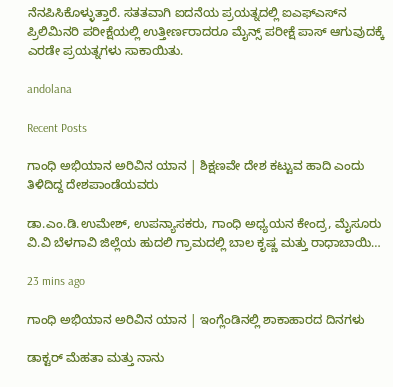ನೆನಪಿಸಿಕೊಳ್ಳುತ್ತಾರೆ. ಸತತವಾಗಿ ಐದನೆಯ ಪ್ರಯತ್ನದಲ್ಲಿ ಐಎಫ್‌ಎಸ್‌ನ ಪ್ರಿಲಿಮಿನರಿ ಪರೀಕ್ಷೆಯಲ್ಲಿ ಉತ್ತೀರ್ಣರಾದರೂ ಮೈನ್ಸ್ ಪರೀಕ್ಷೆ ಪಾಸ್ ಆಗುವುದಕ್ಕೆ ಎರಡೇ ಪ್ರಯತ್ನಗಳು ಸಾಕಾಯಿತು.

andolana

Recent Posts

ಗಾಂಧಿ ಅಭಿಯಾನ ಅರಿವಿನ ಯಾನ | ಶಿಕ್ಷಣವೇ ದೇಶ ಕಟ್ಟುವ ಹಾದಿ ಎಂದು ತಿಳಿದಿದ್ದ ದೇಶಪಾಂಡೆಯವರು

ಡಾ.ಎಂ.ಡಿ.ಉಮೇಶ್‌, ಉಪನ್ಯಾಸಕರು, ಗಾಂಧಿ ಅಧ್ಯಯನ ಕೇಂದ್ರ, ಮೈಸೂರು ವಿ.ವಿ ಬೆಳಗಾವಿ ಜಿಲ್ಲೆಯ ಹುದಲಿ ಗ್ರಾಮದಲ್ಲಿ ಬಾಲ ಕೃಷ್ಣ ಮತ್ತು ರಾಧಾಬಾಯಿ…

23 mins ago

ಗಾಂಧಿ ಅಭಿಯಾನ ಅರಿವಿನ ಯಾನ | ಇಂಗ್ಲೆಂಡಿನಲ್ಲಿ ಶಾಕಾಹಾರದ ದಿನಗಳು

ಡಾಕ್ಟರ್ ಮೆಹತಾ ಮತ್ತು ನಾನು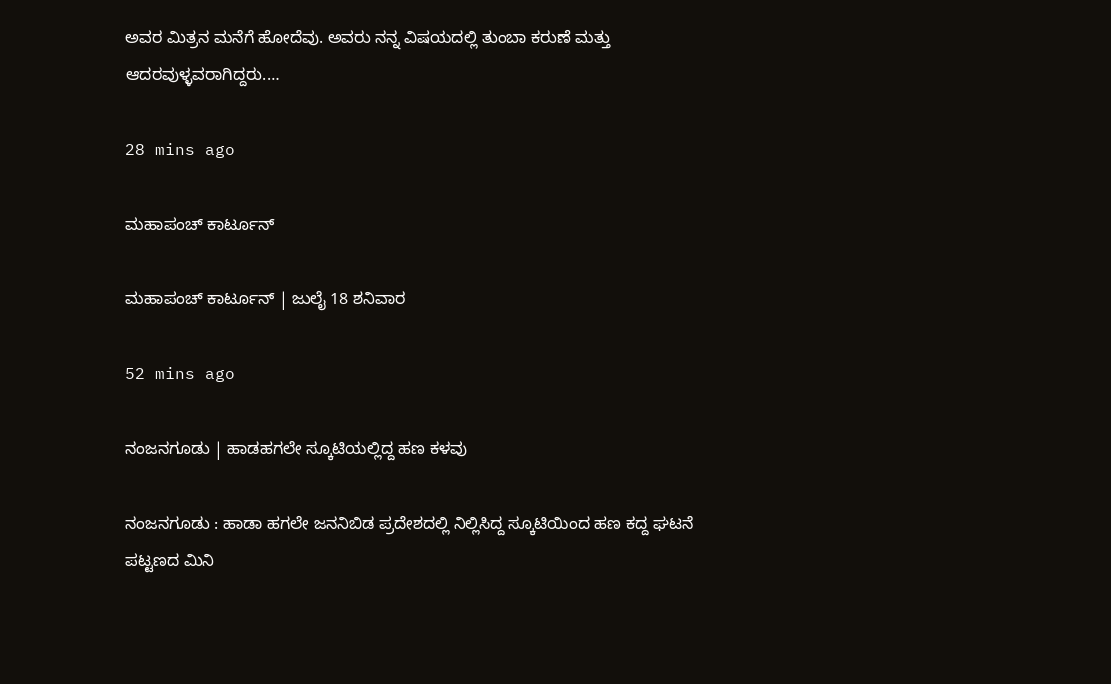ಅವರ ಮಿತ್ರನ ಮನೆಗೆ ಹೋದೆವು. ಅವರು ನನ್ನ ವಿಷಯದಲ್ಲಿ ತುಂಬಾ ಕರುಣೆ ಮತ್ತು ಆದರವುಳ್ಳವರಾಗಿದ್ದರು.…

28 mins ago

ಮಹಾಪಂಚ್‌ ಕಾರ್ಟೂನ್‌

ಮಹಾಪಂಚ್‌ ಕಾರ್ಟೂನ್‌ | ಜುಲೈ 18 ಶನಿವಾರ

52 mins ago

ನಂಜನಗೂಡು | ಹಾಡಹಗಲೇ ಸ್ಕೂಟಿಯಲ್ಲಿದ್ದ ಹಣ ಕಳವು

ನಂಜನಗೂಡು : ಹಾಡಾ ಹಗಲೇ ಜನನಿಬಿಡ ಪ್ರದೇಶದಲ್ಲಿ ನಿಲ್ಲಿಸಿದ್ದ ಸ್ಕೂಟಿಯಿಂದ ಹಣ ಕದ್ದ ಘಟನೆ ಪಟ್ಟಣದ ಮಿನಿ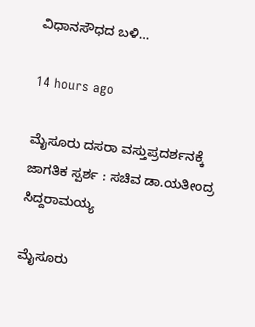ವಿಧಾನಸೌಧದ ಬಳಿ…

14 hours ago

ಮೈಸೂರು ದಸರಾ ವಸ್ತುಪ್ರದರ್ಶನಕ್ಕೆ ಜಾಗತಿಕ ಸ್ಪರ್ಶ : ಸಚಿವ ಡಾ.ಯತೀಂದ್ರ ಸಿದ್ದರಾಮಯ್ಯ

ಮೈಸೂರು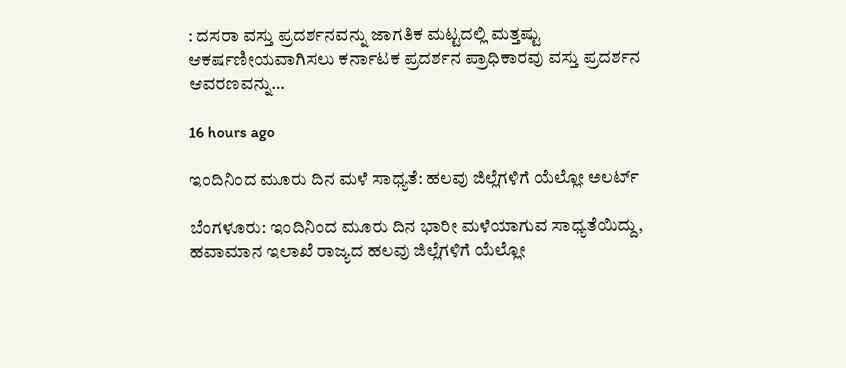: ದಸರಾ ವಸ್ತು ಪ್ರದರ್ಶನವನ್ನು ಜಾಗತಿಕ ಮಟ್ಟದಲ್ಲಿ ಮತ್ತಷ್ಟು ಆಕರ್ಷಣೀಯವಾಗಿಸಲು ಕರ್ನಾಟಕ ಪ್ರದರ್ಶನ ಪ್ರಾಧಿಕಾರವು ವಸ್ತು ಪ್ರದರ್ಶನ ಆವರಣವನ್ನು…

16 hours ago

ಇಂದಿನಿಂದ ಮೂರು ದಿನ ಮಳೆ ಸಾಧ್ಯತೆ: ಹಲವು ಜಿಲ್ಲೆಗಳಿಗೆ ಯೆಲ್ಲೋ ಅಲರ್ಟ್‌

ಬೆಂಗಳೂರು: ಇಂದಿನಿಂದ ಮೂರು ದಿನ ಭಾರೀ ಮಳೆಯಾಗುವ ಸಾಧ್ಯತೆಯಿದ್ದು, ಹವಾಮಾನ ಇಲಾಖೆ ರಾಜ್ಯದ ಹಲವು ಜಿಲ್ಲೆಗಳಿಗೆ ಯೆಲ್ಲೋ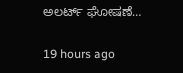ಅಲರ್ಟ್‌ ಘೋಷಣೆ…

19 hours ago